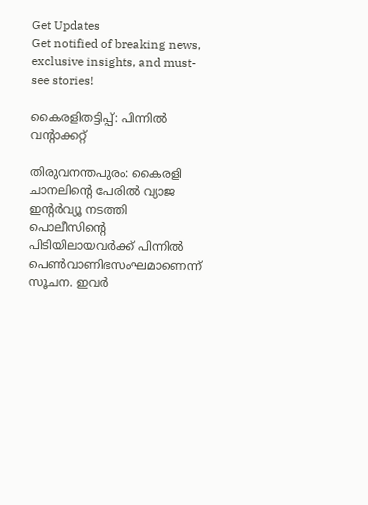Get Updates
Get notified of breaking news, exclusive insights, and must-see stories!

കൈരളിതട്ടിപ്പ്: പിന്നില്‍ വന്‍റാക്കറ്റ്

തിരുവനന്തപുരം: കൈരളി ചാനലിന്റെ പേരില്‍ വ്യാജ ഇന്റര്‍വ്യൂ നടത്തി പൊലീസിന്റെ പിടിയിലായവര്‍ക്ക് പിന്നില്‍ പെണ്‍വാണിഭസംഘമാണെന്ന് സൂചന. ഇവര്‍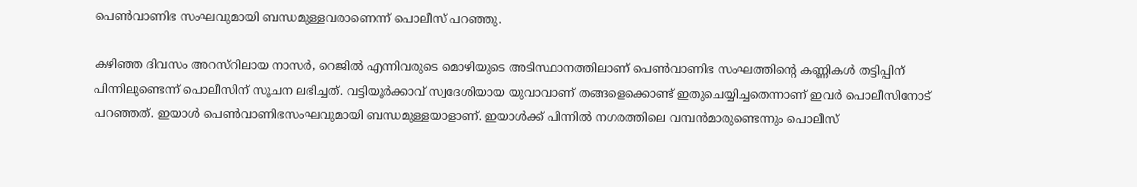പെണ്‍വാണിഭ സംഘവുമായി ബന്ധമുള്ളവരാണെന്ന് പൊലീസ് പറഞ്ഞു.

കഴിഞ്ഞ ദിവസം അറസ്റിലായ നാസര്‍, റെജില്‍ എന്നിവരുടെ മൊഴിയുടെ അടിസ്ഥാനത്തിലാണ് പെണ്‍വാണിഭ സംഘത്തിന്റെ കണ്ണികള്‍ തട്ടിപ്പിന് പിന്നിലുണ്ടെന്ന് പൊലീസിന് സൂചന ലഭിച്ചത്. വട്ടിയൂര്‍ക്കാവ് സ്വദേശിയായ യുവാവാണ് തങ്ങളെക്കൊണ്ട് ഇതുചെയ്യിച്ചതെന്നാണ് ഇവര്‍ പൊലീസിനോട് പറഞ്ഞത്. ഇയാള്‍ പെണ്‍വാണിഭസംഘവുമായി ബന്ധമുള്ളയാളാണ്. ഇയാള്‍ക്ക് പിന്നില്‍ നഗരത്തിലെ വമ്പന്‍മാരുണ്ടെന്നും പൊലീസ്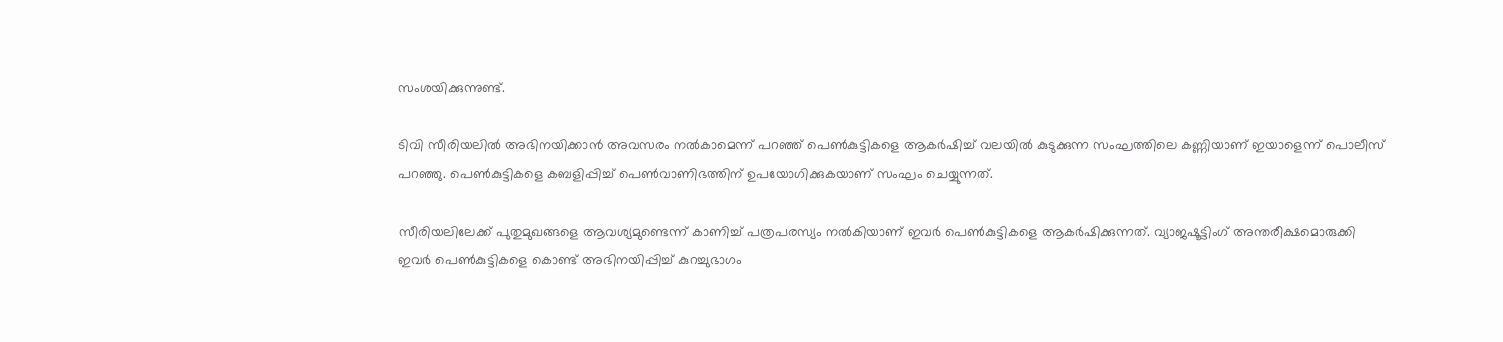സംശയിക്കുന്നുണ്ട്.

ടിവി സീരിയലില്‍ അഭിനയിക്കാന്‍ അവസരം നല്‍കാമെന്ന് പറഞ്ഞ് പെണ്‍കുട്ടികളെ ആകര്‍ഷിച്ച് വലയില്‍ കുടുക്കുന്ന സംഘത്തിലെ കണ്ണിയാണ് ഇയാളെന്ന് പൊലീസ് പറഞ്ഞു. പെണ്‍കുട്ടികളെ കബളിപ്പിച്ച് പെണ്‍വാണിഭത്തിന് ഉപയോഗിക്കുകയാണ് സംഘം ചെയ്യുന്നത്.

സീരിയലിലേക്ക് പുതുമുഖങ്ങളെ ആവശ്യമുണ്ടെന്ന് കാണിച്ച് പത്രപരസ്യം നല്‍കിയാണ് ഇവര്‍ പെണ്‍കുട്ടികളെ ആകര്‍ഷിക്കുന്നത്. വ്യാജഷൂട്ടിംഗ് അന്തരീക്ഷമൊരുക്കി ഇവര്‍ പെണ്‍കുട്ടികളെ കൊണ്ട് അഭിനയിപ്പിച്ച് കുറച്ചുഭാഗം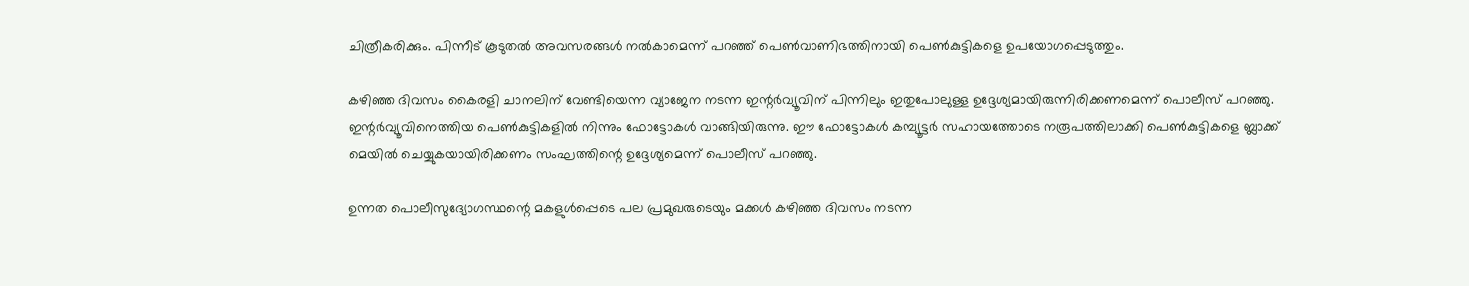ചിത്രീകരിക്കും. പിന്നീട് കൂടുതല്‍ അവസരങ്ങള്‍ നല്‍കാമെന്ന് പറഞ്ഞ് പെണ്‍വാണിഭത്തിനായി പെണ്‍കുട്ടികളെ ഉപയോഗപ്പെടുത്തും.

കഴിഞ്ഞ ദിവസം കൈരളി ചാനലിന് വേണ്ടിയെന്ന വ്യാജേന നടന്ന ഇന്റര്‍വ്യൂവിന് പിന്നിലും ഇതുപോലുള്ള ഉദ്ദേശ്യമായിരുന്നിരിക്കണമെന്ന് പൊലീസ് പറഞ്ഞു. ഇന്റര്‍വ്യൂവിനെത്തിയ പെണ്‍കുട്ടികളില്‍ നിന്നും ഫോട്ടോകള്‍ വാങ്ങിയിരുന്നു. ഈ ഫോട്ടോകള്‍ കമ്പ്യൂട്ടര്‍ സഹായത്തോടെ നരൂപത്തിലാക്കി പെണ്‍കുട്ടികളെ ബ്ലാക്ക് മെയില്‍ ചെയ്യുകയായിരിക്കണം സംഘത്തിന്റെ ഉദ്ദേശ്യമെന്ന് പൊലീസ് പറഞ്ഞു.

ഉന്നത പൊലീസുദ്യോഗസ്ഥന്റെ മകളുള്‍പ്പെടെ പല പ്രമുഖരുടെയും മക്കള്‍ കഴിഞ്ഞ ദിവസം നടന്ന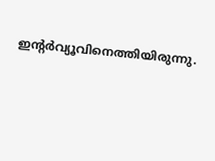ഇന്റര്‍വ്യൂവിനെത്തിയിരുന്നു.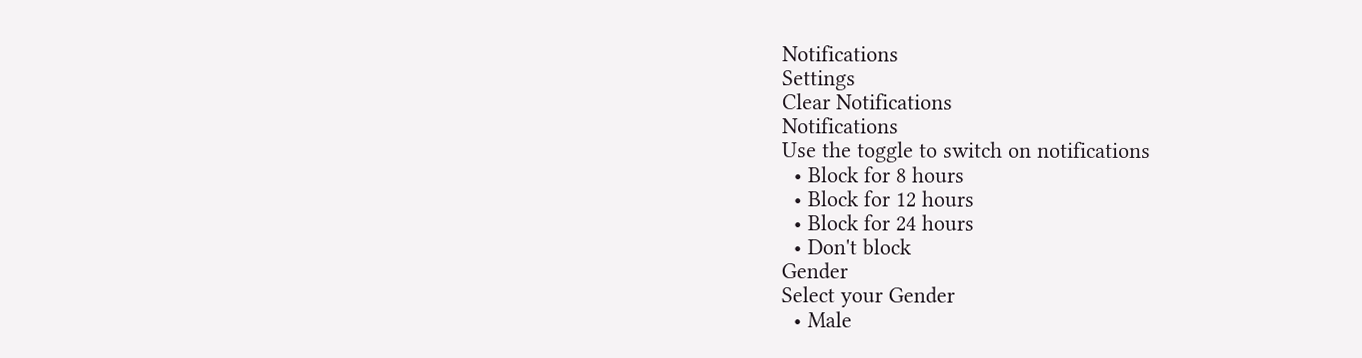Notifications
Settings
Clear Notifications
Notifications
Use the toggle to switch on notifications
  • Block for 8 hours
  • Block for 12 hours
  • Block for 24 hours
  • Don't block
Gender
Select your Gender
  • Male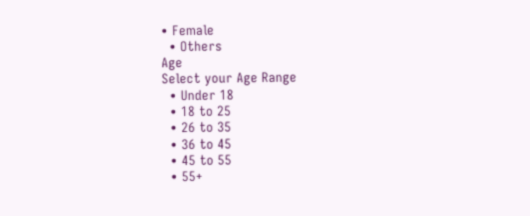• Female
  • Others
Age
Select your Age Range
  • Under 18
  • 18 to 25
  • 26 to 35
  • 36 to 45
  • 45 to 55
  • 55+